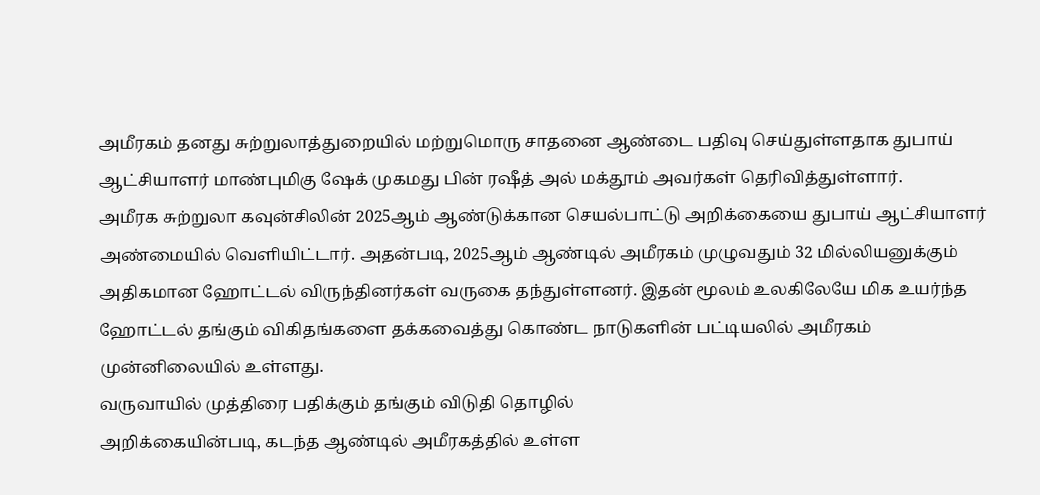அமீரகம் தனது சுற்றுலாத்துறையில் மற்றுமொரு சாதனை ஆண்டை பதிவு செய்துள்ளதாக துபாய் ஆட்சியாளர் மாண்புமிகு ஷேக் முகமது பின் ரஷீத் அல் மக்தூம் அவர்கள் தெரிவித்துள்ளார்.
அமீரக சுற்றுலா கவுன்சிலின் 2025ஆம் ஆண்டுக்கான செயல்பாட்டு அறிக்கையை துபாய் ஆட்சியாளர் அண்மையில் வெளியிட்டார். அதன்படி, 2025ஆம் ஆண்டில் அமீரகம் முழுவதும் 32 மில்லியனுக்கும் அதிகமான ஹோட்டல் விருந்தினர்கள் வருகை தந்துள்ளனர். இதன் மூலம் உலகிலேயே மிக உயர்ந்த ஹோட்டல் தங்கும் விகிதங்களை தக்கவைத்து கொண்ட நாடுகளின் பட்டியலில் அமீரகம் முன்னிலையில் உள்ளது.
வருவாயில் முத்திரை பதிக்கும் தங்கும் விடுதி தொழில்
அறிக்கையின்படி, கடந்த ஆண்டில் அமீரகத்தில் உள்ள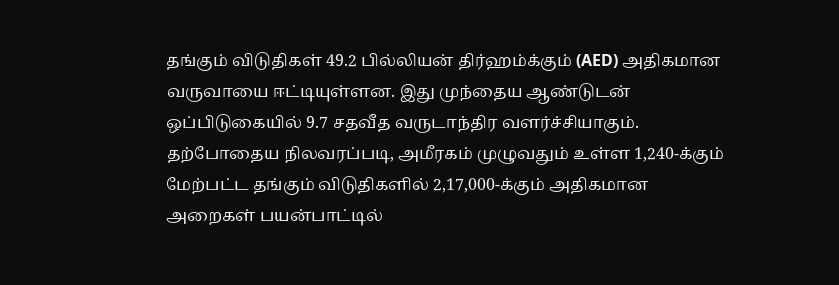தங்கும் விடுதிகள் 49.2 பில்லியன் திர்ஹம்க்கும் (AED) அதிகமான வருவாயை ஈட்டியுள்ளன. இது முந்தைய ஆண்டுடன் ஒப்பிடுகையில் 9.7 சதவீத வருடாந்திர வளர்ச்சியாகும்.
தற்போதைய நிலவரப்படி, அமீரகம் முழுவதும் உள்ள 1,240-க்கும் மேற்பட்ட தங்கும் விடுதிகளில் 2,17,000-க்கும் அதிகமான அறைகள் பயன்பாட்டில்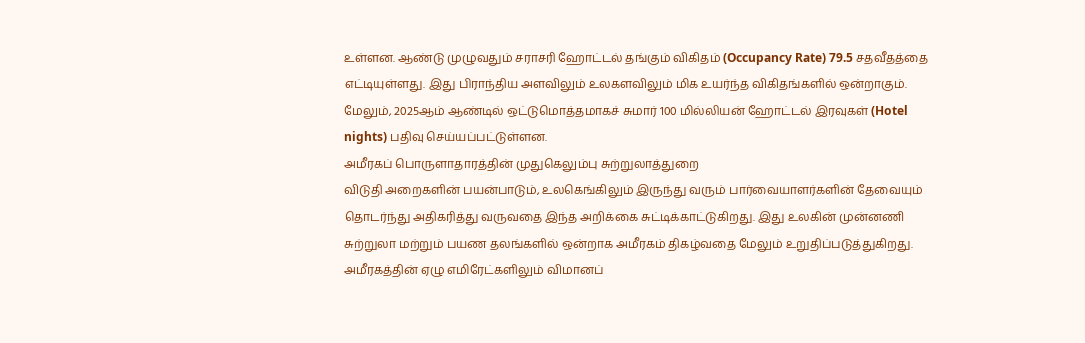உள்ளன. ஆண்டு முழுவதும் சராசரி ஹோட்டல் தங்கும் விகிதம் (Occupancy Rate) 79.5 சதவீதத்தை எட்டியுள்ளது. இது பிராந்திய அளவிலும் உலகளவிலும் மிக உயர்ந்த விகிதங்களில் ஒன்றாகும். மேலும், 2025ஆம் ஆண்டில் ஒட்டுமொத்தமாகச் சுமார் 100 மில்லியன் ஹோட்டல் இரவுகள் (Hotel nights) பதிவு செய்யப்பட்டுள்ளன.
அமீரகப் பொருளாதாரத்தின் முதுகெலும்பு சுற்றுலாத்துறை
விடுதி அறைகளின் பயன்பாடும், உலகெங்கிலும் இருந்து வரும் பார்வையாளர்களின் தேவையும் தொடர்ந்து அதிகரித்து வருவதை இந்த அறிக்கை சுட்டிக்காட்டுகிறது. இது உலகின் முன்னணி சுற்றுலா மற்றும் பயண தலங்களில் ஒன்றாக அமீரகம் திகழ்வதை மேலும் உறுதிப்படுத்துகிறது.
அமீரகத்தின் ஏழு எமிரேட்களிலும் விமானப்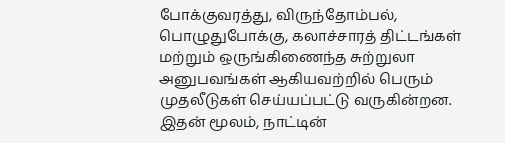போக்குவரத்து, விருந்தோம்பல், பொழுதுபோக்கு, கலாச்சாரத் திட்டங்கள் மற்றும் ஒருங்கிணைந்த சுற்றுலா அனுபவங்கள் ஆகியவற்றில் பெரும் முதலீடுகள் செய்யப்பட்டு வருகின்றன. இதன் மூலம், நாட்டின்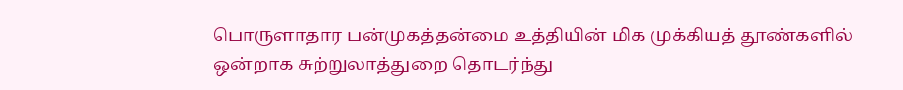பொருளாதார பன்முகத்தன்மை உத்தியின் மிக முக்கியத் தூண்களில் ஒன்றாக சுற்றுலாத்துறை தொடர்ந்து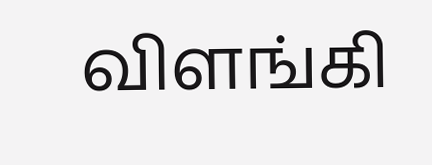விளங்கி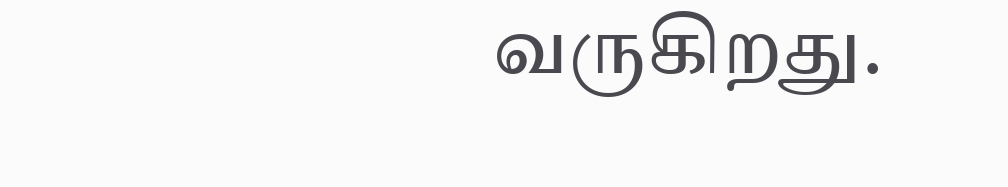வருகிறது.